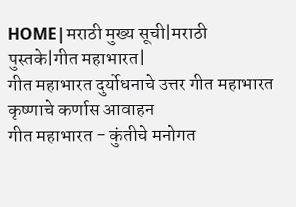HOME|मराठी मुख्य सूची|मराठी पुस्तके|गीत महाभारत|
गीत महाभारत दुर्योधनाचे उत्तर गीत महाभारत कृष्णाचे कर्णास आवाहन
गीत महाभारत - कुंतीचे मनोगत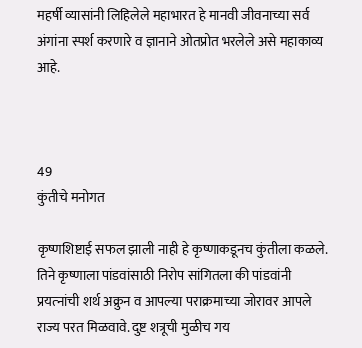महर्षी व्यासांनी लिहिलेले महाभारत हे मानवी जीवनाच्या सर्व अंगांना स्पर्श करणारे व ज्ञानाने ओतप्रोत भरलेले असे महाकाव्य आहे.



49
कुंतीचे मनोगत

कृष्णशिष्टाई सफल झाली नाही हे कृष्णाकडूनच कुंतीला कळले. तिने कृष्णाला पांडवांसाठी निरोप सांगितला की पांडवांनी प्रयत्‍नांची शर्थ अक्रुन व आपल्या पराक्रमाच्या जोरावर आपले राज्य परत मिळवावे. दुष्ट शत्रूची मुळीच गय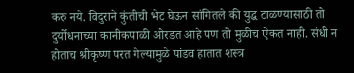करु नये. विदुराने कुंतीची भेट घेऊन सांगितले की युद्ध टाळण्यासाठी तो दुर्योधनाच्या कानीकपाळी ओरडत आहे पण तो मुळीच ऐकत नाही. संधी न होताच श्रीकृष्ण परत गेल्यामुळे पांडव हातात शस्त्र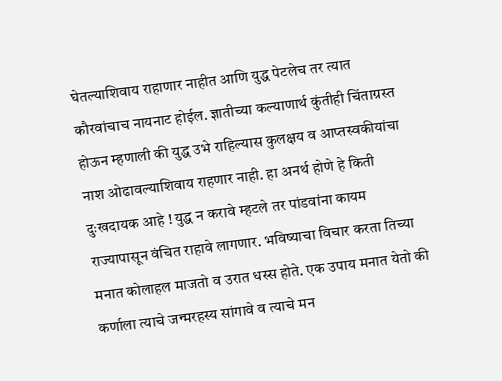घेतल्याशिवाय राहाणार नाहीत आणि युद्ध पेटलेच तर त्यात कौरवांचाच नायनाट होईल. ज्ञातीच्या कल्याणार्थ कुंतीही चिंताग्रस्त होऊन म्हणाली की युद्ध उभे राहिल्यास कुलक्षय व आप्तस्वकीयांचा नाश ओढावल्याशिवाय राहणार नाही. हा अनर्थ होणे हे किती दुःखदायक आहे ! युद्ध न करावे म्हटले तर पांडवांना कायम राज्यापासून वंचित राहावे लागणार. भविष्याचा विचार करता तिच्या मनात कोलाहल माजतो व उरात धस्स होते. एक उपाय मनात येतो की कर्णाला त्याचे जन्मरहस्य सांगावे व त्याचे मन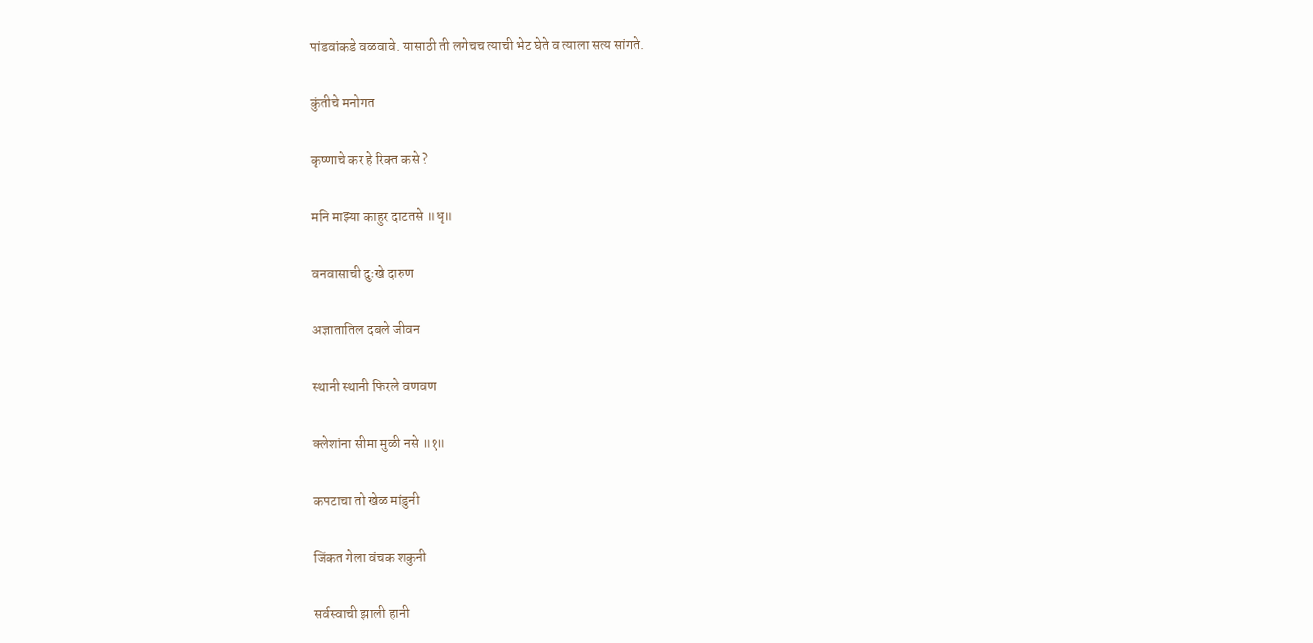पांडवांकडे वळवावे. यासाठी ती लगेचच त्याची भेट घेते व त्याला सत्य सांगते.

कुंतीचे मनोगत

कृष्णाचे कर हे रिक्‍त कसे ?

मनि माझ्या काहुर दाटतसे ॥धृ॥

वनवासाची दुःखे दारुण

अज्ञातातिल दबले जीवन

स्थानी स्थानी फिरले वणवण

क्लेशांना सीमा मुळी नसे ॥१॥

कपटाचा तो खेळ मांडुनी

जिंकत गेला वंचक शकुनी

सर्वस्वाची झाली हानी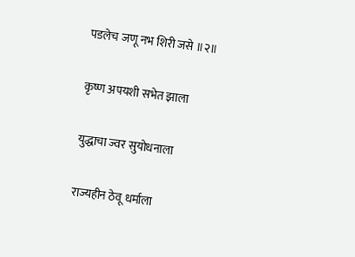पडलेच जणू नभ शिरी जसे ॥२॥

कृष्ण अपयशी सभेत झाला

युद्धाचा ज्वर सुयोधनाला

राज्यहीन ठेवू धर्माला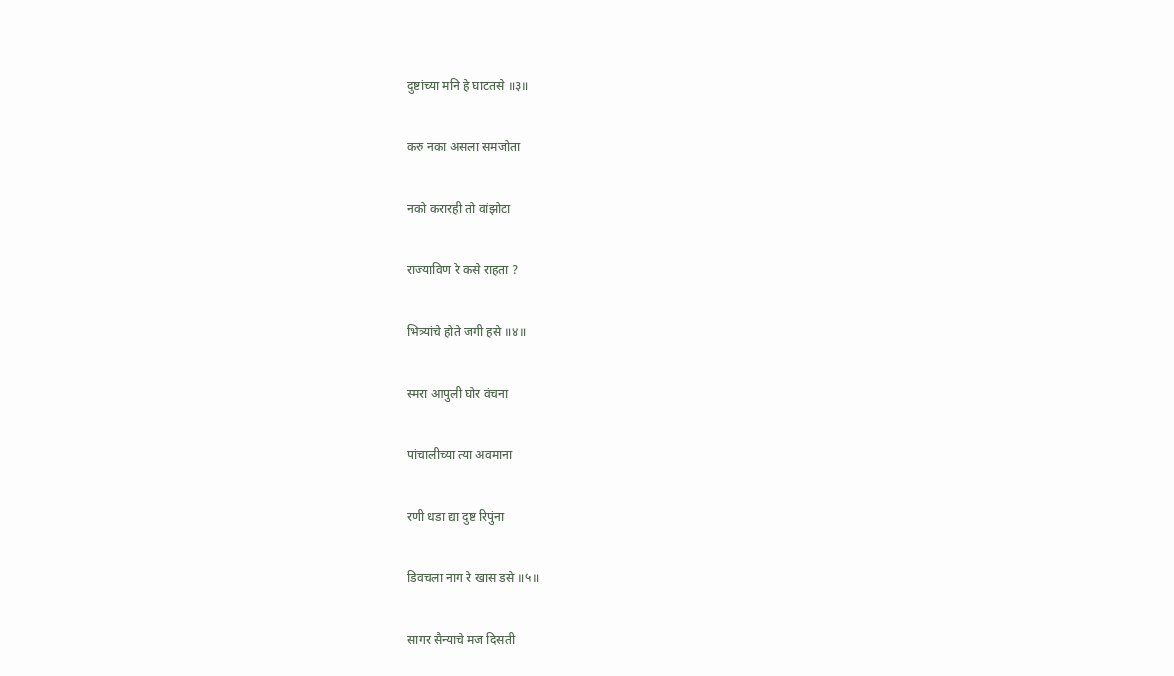दुष्टांच्या मनि हे घाटतसे ॥३॥

करु नका असला समजोता

नको करारही तो वांझोटा

राज्याविण रे कसे राहता ?

भित्र्यांचे होते जगी हसे ॥४॥

स्मरा आपुली घोर वंचना

पांचालीच्या त्या अवमाना

रणी धडा द्या दुष्ट रिपुंना

डिवचला नाग रे खास डसे ॥५॥

सागर सैन्याचे मज दिसती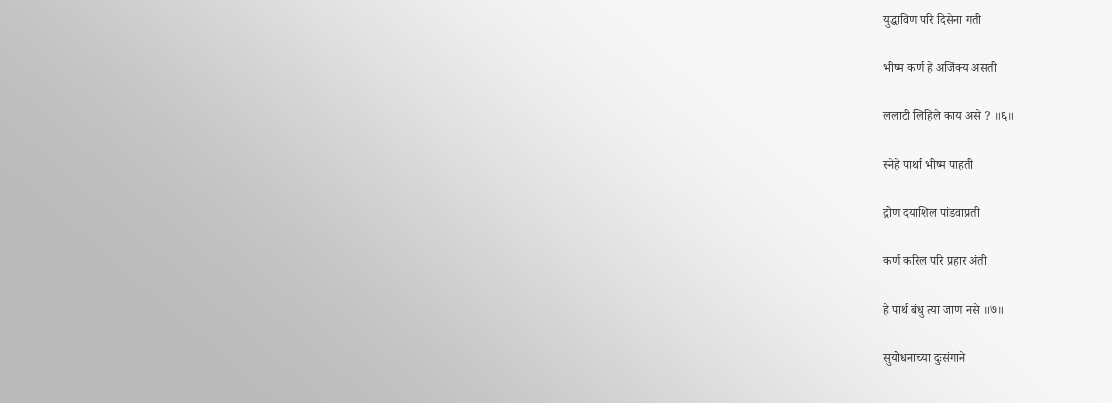युद्धाविण परि दिसेना गती

भीष्म कर्ण हे अजिंक्य असती

ललाटी लिहिले काय असे ? ॥६॥

स्नेहे पार्था भीष्म पाहती

द्रोण दयाशिल पांडवाप्रती

कर्ण करिल परि प्रहार अंती

हे पार्थ बंधु त्या जाण नसे ॥७॥

सुयोधनाच्या दुःसंगाने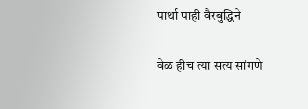पार्था पाही वैरबुद्धिने

वेळ हीच त्या सत्य सांगणे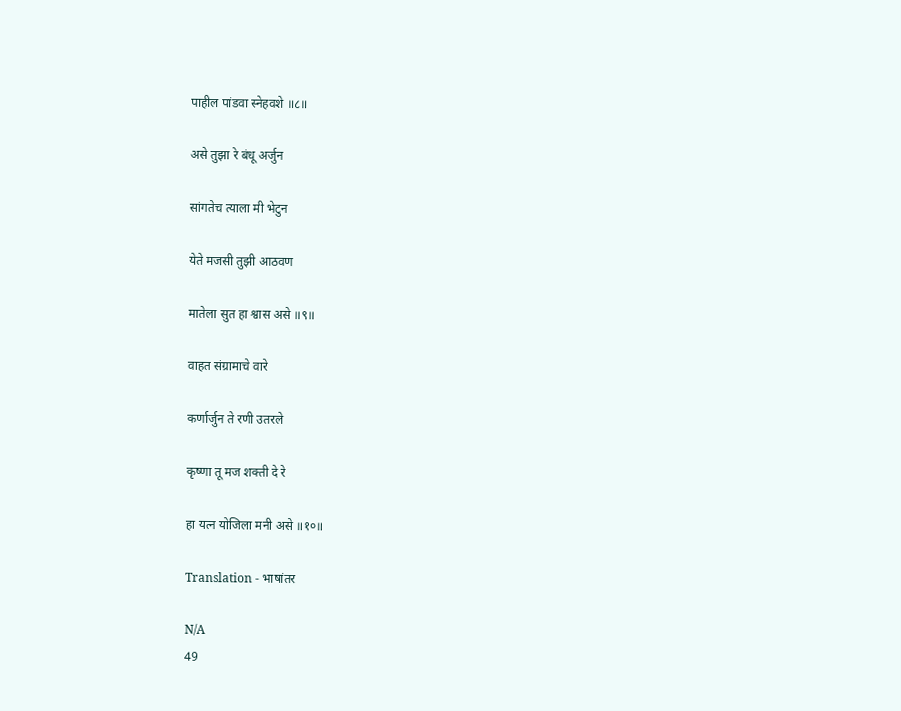पाहील पांडवा स्नेहवशे ॥८॥

असे तुझा रे बंधू अर्जुन

सांगतेच त्याला मी भेटुन

येते मजसी तुझी आठवण

मातेला सुत हा श्वास असे ॥९॥

वाहत संग्रामाचे वारे

कर्णार्जुन ते रणी उतरले

कृष्णा तू मज शक्‍ती दे रे

हा यत्‍न योजिला मनी असे ॥१०॥

Translation - भाषांतर

N/A
49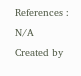References : N/A
Created by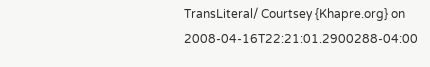TransLiteral/ Courtsey {Khapre.org} on 2008-04-16T22:21:01.2900288-04:00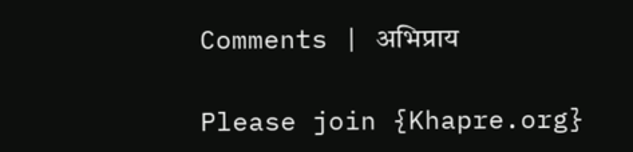Comments | अभिप्राय

Please join {Khapre.org}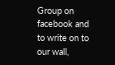Group on facebook and to write on to our wall,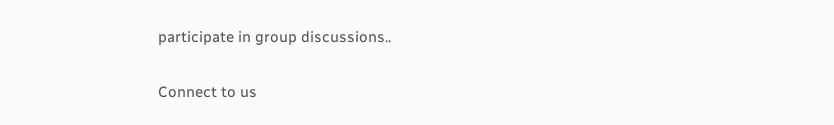participate in group discussions..

Connect to us